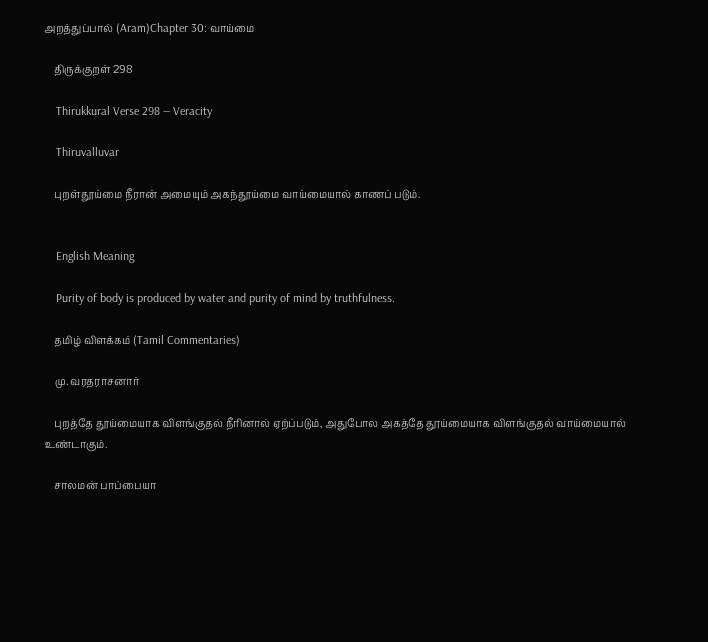அறத்துப்பால் (Aram)Chapter 30: வாய்மை

    திருக்குறள் 298

    Thirukkural Verse 298 — Veracity

    Thiruvalluvar

    புறள்தூய்மை நீரான் அமையும் அகந்தூய்மை வாய்மையால் காணப் படும்.


    English Meaning

    Purity of body is produced by water and purity of mind by truthfulness.

    தமிழ் விளக்கம் (Tamil Commentaries)

    மு. வரதராசனார்

    புறத்தே தூய்மையாக விளங்குதல் நீரினால் ஏற்ப்படும், அதுபோல அகத்தே தூய்மையாக விளங்குதல் வாய்மையால் உண்டாகும்.

    சாலமன் பாப்பையா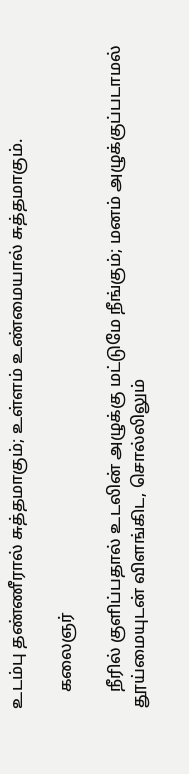உடம்பு தண்ணீரால் சுத்தமாகும்; உள்ளம் உண்மையால் சுத்தமாகும்.

    கலைஞர்

    நீரில் குளிப்பதால் உடலின் அழுக்கு மட்டுமே நீங்கும்; மனம் அழுக்குப்படாமல் தூய்மையுடன் விளங்கிட, சொல்லிலும்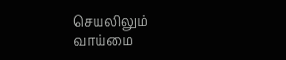செயலிலும் வாய்மை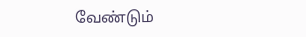வேண்டும்